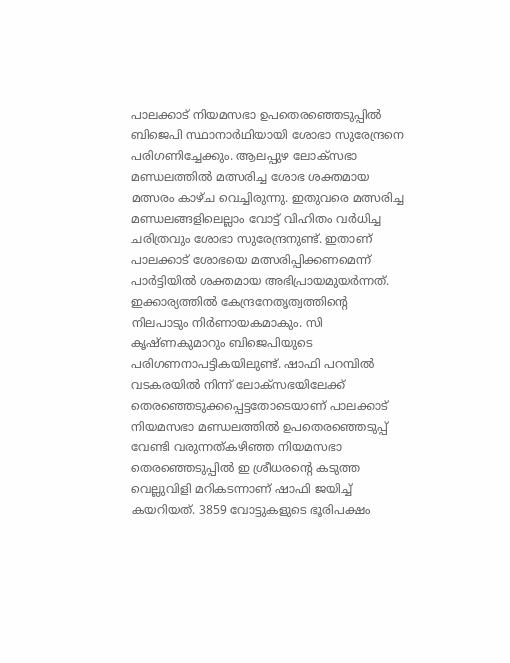പാലക്കാട് നിയമസഭാ ഉപതെരഞ്ഞെടുപ്പിൽ ബിജെപി സ്ഥാനാർഥിയായി ശോഭാ സുരേന്ദ്രനെ പരിഗണിച്ചേക്കും. ആലപ്പുഴ ലോക്സഭാ മണ്ഡലത്തിൽ മത്സരിച്ച ശോഭ ശക്തമായ മത്സരം കാഴ്ച വെച്ചിരുന്നു. ഇതുവരെ മത്സരിച്ച മണ്ഡലങ്ങളിലെല്ലാം വോട്ട് വിഹിതം വർധിച്ച ചരിത്രവും ശോഭാ സുരേന്ദ്രനുണ്ട്. ഇതാണ് പാലക്കാട് ശോഭയെ മത്സരിപ്പിക്കണമെന്ന് പാർട്ടിയിൽ ശക്തമായ അഭിപ്രായമുയർന്നത്.
ഇക്കാര്യത്തിൽ കേന്ദ്രനേതൃത്വത്തിന്റെ നിലപാടും നിർണായകമാകും. സി കൃഷ്ണകുമാറും ബിജെപിയുടെ പരിഗണനാപട്ടികയിലുണ്ട്. ഷാഫി പറമ്പിൽ വടകരയിൽ നിന്ന് ലോക്സഭയിലേക്ക് തെരഞ്ഞെടുക്കപ്പെട്ടതോടെയാണ് പാലക്കാട് നിയമസഭാ മണ്ഡലത്തിൽ ഉപതെരഞ്ഞെടുപ്പ് വേണ്ടി വരുന്നത്കഴിഞ്ഞ നിയമസഭാ തെരഞ്ഞെടുപ്പിൽ ഇ ശ്രീധരന്റെ കടുത്ത വെല്ലുവിളി മറികടന്നാണ് ഷാഫി ജയിച്ച് കയറിയത്. 3859 വോട്ടുകളുടെ ഭൂരിപക്ഷം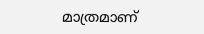മാത്രമാണ്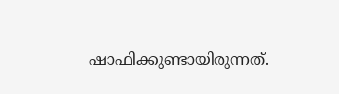ഷാഫിക്കുണ്ടായിരുന്നത്.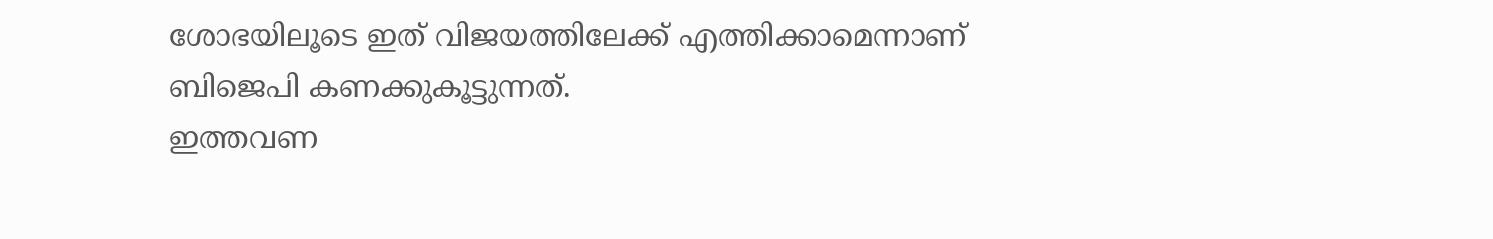ശോഭയിലൂടെ ഇത് വിജയത്തിലേക്ക് എത്തിക്കാമെന്നാണ് ബിജെപി കണക്കുകൂട്ടുന്നത്.
ഇത്തവണ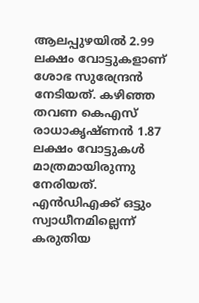ആലപ്പുഴയിൽ 2.99 ലക്ഷം വോട്ടുകളാണ് ശോഭ സുരേന്ദ്രൻ നേടിയത്. കഴിഞ്ഞ തവണ കെഎസ് രാധാകൃഷ്ണൻ 1.87 ലക്ഷം വോട്ടുകൾ മാത്രമായിരുന്നു നേരിയത്. എൻഡിഎക്ക് ഒട്ടും സ്വാധീനമില്ലെന്ന് കരുതിയ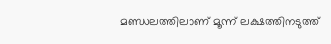മണ്ഡലത്തിലാണ് മൂന്ന് ലക്ഷത്തിനടുത്ത്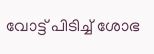വോട്ട് പിടിച്ച് ശോഭ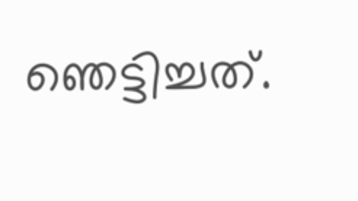ഞെട്ടിച്ചത്.